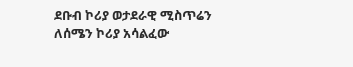ደቡብ ኮሪያ ወታደራዊ ሚስጥሬን ለሰሜን ኮሪያ አሳልፈው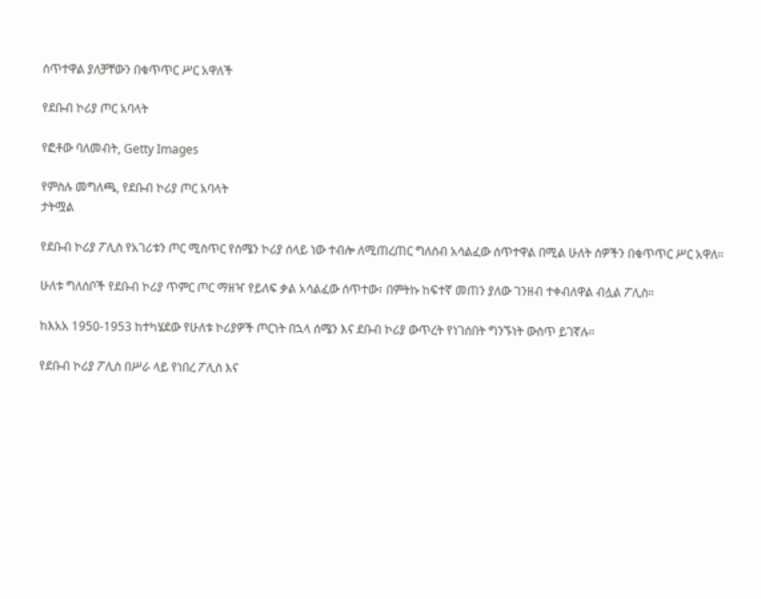ሰጥተዋል ያለቻቸውን በቁጥጥር ሥር አዋለች

የደቡብ ኮሪያ ጦር አባላት

የፎቶው ባለመብት, Getty Images

የምስሉ መግለጫ, የደቡብ ኮሪያ ጦር አባላት
ታትሟል

የደቡብ ኮሪያ ፖሊስ የአገሪቱን ጦር ሚስጥር የሰሜን ኮሪያ ሰላይ ነው ተብሎ ለሚጠረጠር ግለሰብ አሳልፈው ሰጥተዋል በሚል ሁለት ሰዎችን በቁጥጥር ሥር አዋለ።

ሁለቱ ግለሰቦች የደቡብ ኮሪያ ጥምር ጦር ማዘዣ የይለፍ ቃል አሳልፈው ሰጥተው፣ በምትኩ ከፍተኛ መጠን ያለው ገንዘብ ተቀብለዋል ብሏል ፖሊስ።

ከእአአ 1950-1953 ከተካሄደው የሁለቱ ኮሪያዎች ጦርነት በኋላ ሰሜን እና ደቡብ ኮሪያ ውጥረት የነገሰበት ግንኙነት ውስጥ ይገኛሉ።

የደቡብ ኮሪያ ፖሊስ በሥራ ላይ የነበረ ፖሊስ እና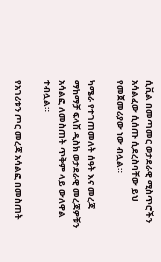ሲቪል በመጣመር ወታደራዊ ሚስጥሮችን አሳልፈው ሲሰጡ ሲደረስባቸው ይህ የመጀመሪያው ነው ብሏል።

ካሜራ የተገጠመለት ሰዓት እና መረጃ ማከማቻ ፍላሽ ዲስክ ወታደራዊ መረጃዎቹን አሳልፎ ለመስጠት ጥቅም ላይ ውለዋል ተብሏል።

የአገሪቱን ጦር መረጃ አሳልፎ በመስጠት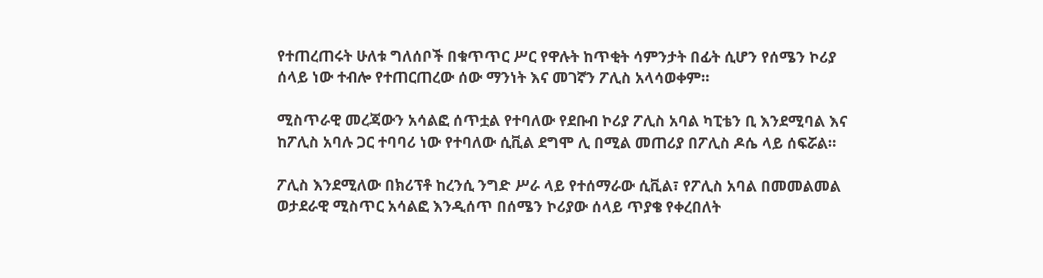የተጠረጠሩት ሁለቱ ግለሰቦች በቁጥጥር ሥር የዋሉት ከጥቂት ሳምንታት በፊት ሲሆን የሰሜን ኮሪያ ሰላይ ነው ተብሎ የተጠርጠረው ሰው ማንነት እና መገኛን ፖሊስ አላሳወቀም።

ሚስጥራዊ መረጃውን አሳልፎ ሰጥቷል የተባለው የደቡብ ኮሪያ ፖሊስ አባል ካፒቴን ቢ እንደሚባል እና ከፖሊስ አባሉ ጋር ተባባሪ ነው የተባለው ሲቪል ደግሞ ሊ በሚል መጠሪያ በፖሊስ ዶሴ ላይ ሰፍሯል።

ፖሊስ እንደሚለው በክሪፕቶ ከረንሲ ንግድ ሥራ ላይ የተሰማራው ሲቪል፣ የፖሊስ አባል በመመልመል ወታደራዊ ሚስጥር አሳልፎ እንዲሰጥ በሰሜን ኮሪያው ሰላይ ጥያቄ የቀረበለት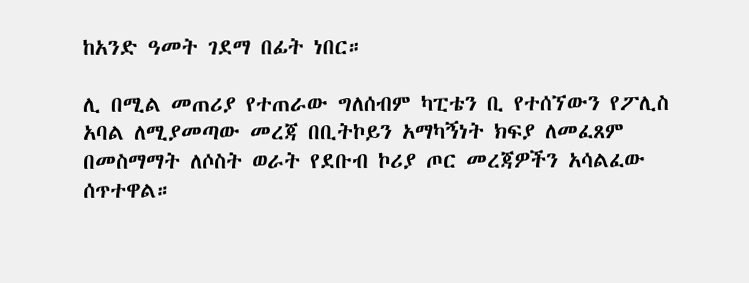ከአንድ ዓመት ገደማ በፊት ነበር።

ሊ በሚል መጠሪያ የተጠራው ግለሰብም ካፒቴን ቢ የተሰኘውን የፖሊስ አባል ለሚያመጣው መረጃ በቢትኮይን አማካኝነት ክፍያ ለመፈጸም በመስማማት ለሶስት ወራት የደቡብ ኮሪያ ጦር መረጃዎችን አሳልፈው ሰጥተዋል።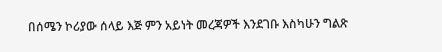በሰሜን ኮሪያው ሰላይ እጅ ምን አይነት መረጃዎች እንደገቡ እስካሁን ግልጽ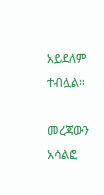አይደለም ተብሏል።

መረጃውን አሳልፎ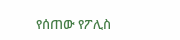የሰጠው የፖሊስ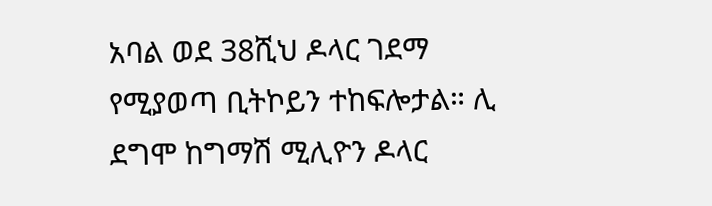አባል ወደ 38ሺህ ዶላር ገደማ የሚያወጣ ቢትኮይን ተከፍሎታል። ሊ ደግሞ ከግማሽ ሚሊዮን ዶላር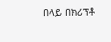በላይ በክሪፕቶ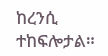ከረንሲ ተከፍሎታል።